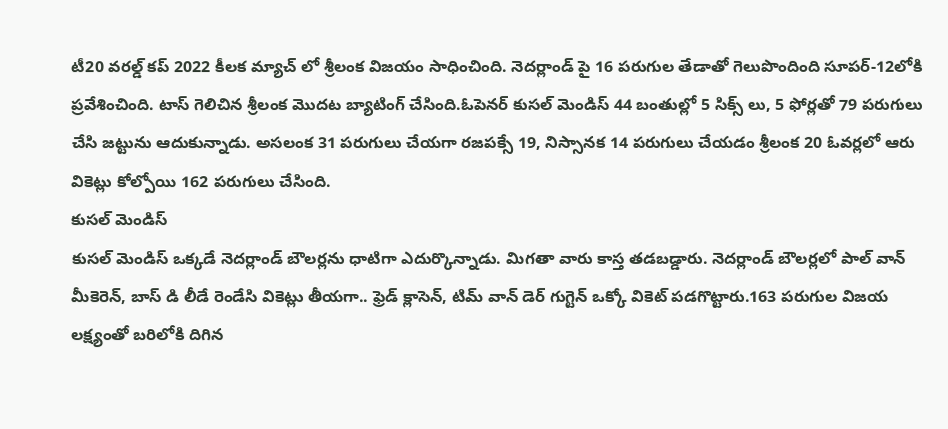టీ20 వరల్డ్ కప్ 2022 కీలక మ్యాచ్ లో శ్రీలంక విజయం సాధించింది. నెదర్లాండ్ పై 16 పరుగుల తేడాతో గెలుపొందింది సూపర్-12లోకి ప్రవేశించింది. టాస్ గెలిచిన శ్రీలంక మొదట బ్యాటింగ్ చేసింది.ఓపెనర్ కుసల్ మెండిస్ 44 బంతుల్లో 5 సిక్స్ లు, 5 ఫోర్లతో 79 పరుగులు చేసి జట్టును ఆదుకున్నాడు. అసలంక 31 పరుగులు చేయగా రజపక్సే 19, నిస్సానక 14 పరుగులు చేయడం శ్రీలంక 20 ఓవర్లలో ఆరు వికెట్లు కోల్పోయి 162 పరుగులు చేసింది.
కుసల్ మెండిస్
కుసల్ మెండిస్ ఒక్కడే నెదర్లాండ్ బౌలర్లను ధాటిగా ఎదుర్కొన్నాడు. మిగతా వారు కాస్త తడబడ్డారు. నెదర్లాండ్ బౌలర్లలో పాల్ వాన్ మీకెరెన్, బాస్ డి లీడే రెండేసి వికెట్లు తీయగా.. ఫ్రెడ్ క్లాసెన్, టిమ్ వాన్ డెర్ గుగ్టెన్ ఒక్కో వికెట్ పడగొట్టారు.163 పరుగుల విజయ లక్ష్యంతో బరిలోకి దిగిన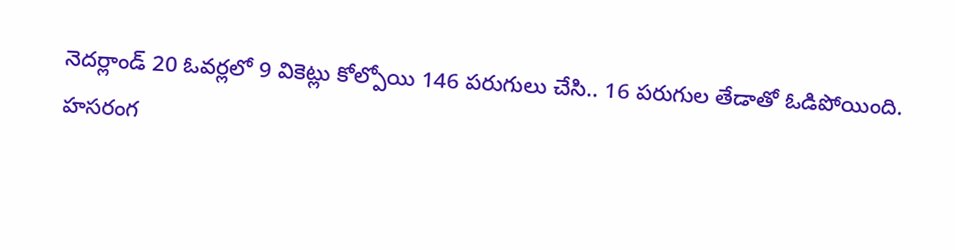నెదర్లాండ్ 20 ఓవర్లలో 9 వికెట్లు కోల్పోయి 146 పరుగులు చేసి.. 16 పరుగుల తేడాతో ఓడిపోయింది.
హసరంగ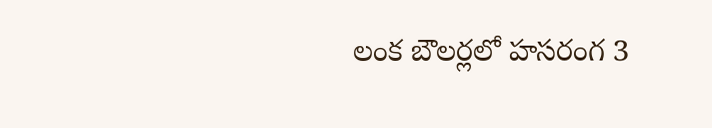లంక బౌలర్లలో హసరంగ 3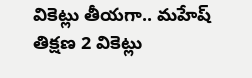వికెట్లు తీయగా.. మహేష్ తిక్షణ 2 వికెట్లు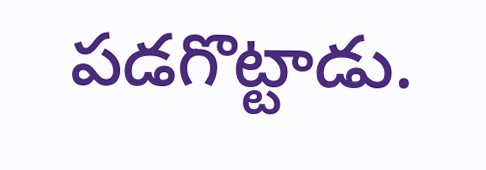పడగొట్టాడు.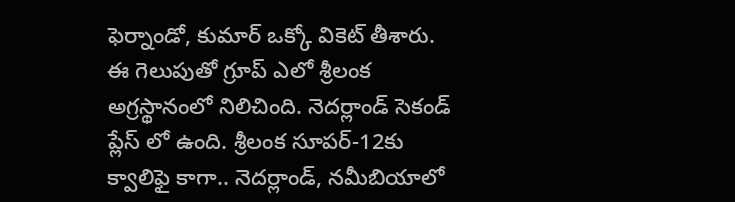ఫెర్నాండో, కుమార్ ఒక్కో వికెట్ తీశారు. ఈ గెలుపుతో గ్రూప్ ఎలో శ్రీలంక అగ్రస్థానంలో నిలిచింది. నెదర్లాండ్ సెకండ్ ప్లేస్ లో ఉంది. శ్రీలంక సూపర్-12కు క్వాలిఫై కాగా.. నెదర్లాండ్, నమీబియాలో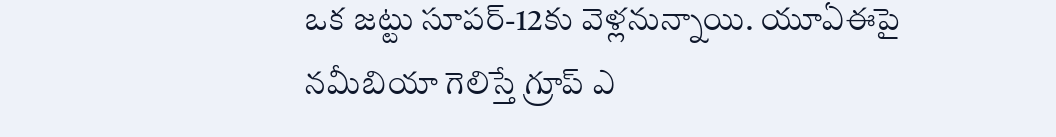ఒక జట్టు సూపర్-12కు వెళ్లనున్నాయి. యూఏఈపై నమీబియా గెలిస్తే గ్రూప్ ఎ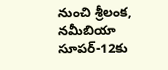నుంచి శ్రీలంక, నమీబియా సూపర్-12కు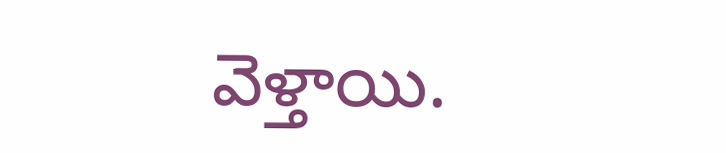వెళ్తాయి.